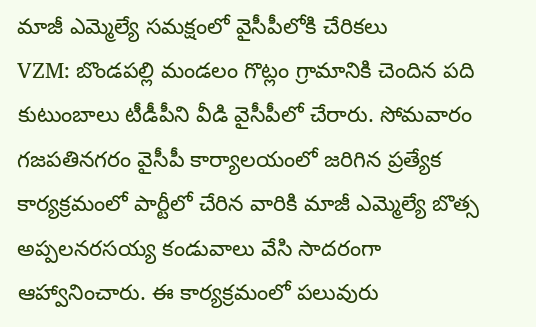మాజీ ఎమ్మెల్యే సమక్షంలో వైసీపీలోకి చేరికలు
VZM: బొండపల్లి మండలం గొట్లం గ్రామానికి చెందిన పది కుటుంబాలు టీడీపీని వీడి వైసీపీలో చేరారు. సోమవారం గజపతినగరం వైసీపీ కార్యాలయంలో జరిగిన ప్రత్యేక కార్యక్రమంలో పార్టీలో చేరిన వారికి మాజీ ఎమ్మెల్యే బొత్స అప్పలనరసయ్య కండువాలు వేసి సాదరంగా ఆహ్వానించారు. ఈ కార్యక్రమంలో పలువురు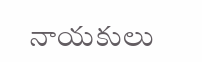నాయకులు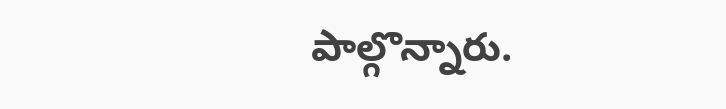పాల్గొన్నారు.